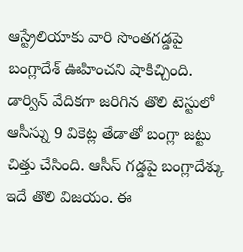ఆస్ట్రేలియాకు వారి సొంతగడ్డపై బంగ్లాదేశ్ ఊహించని షాకిచ్చింది. డార్విన్ వేదికగా జరిగిన తొలి టెస్టులో ఆసీస్ను 9 వికెట్ల తేడాతో బంగ్లా జట్టు చిత్తు చేసింది. ఆసీస్ గడ్డపై బంగ్లాదేశ్కు ఇదే తొలి విజయం. ఈ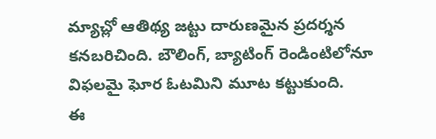మ్యాచ్లో ఆతిథ్య జట్టు దారుణమైన ప్రదర్శన కనబరిచింది. బౌలింగ్, బ్యాటింగ్ రెండింటిలోనూ విఫలమై ఘోర ఓటమిని మూట కట్టుకుంది.
ఈ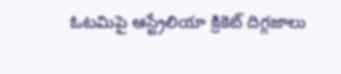ఓటమిపై ఆస్ట్రేలియా క్రికెట్ దిగ్గజాలు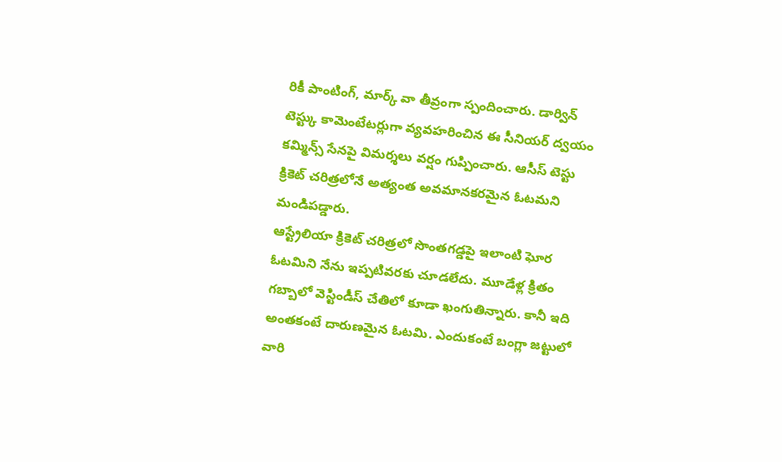రికీ పాంటింగ్, మార్క్ వా తీవ్రంగా స్పందించారు. డార్విన్ టెస్ట్కు కామెంటేటర్లుగా వ్యవహరించిన ఈ సీనియర్ ద్వయం కమ్మిన్స్ సేనపై విమర్శలు వర్షం గుప్పించారు. ఆసీస్ టెస్టు క్రికెట్ చరిత్రలోనే అత్యంత అవమానకరమైన ఓటమని మండిపడ్డారు.
ఆస్ట్రేలియా క్రికెట్ చరిత్రలో సొంతగడ్డపై ఇలాంటి ఘోర ఓటమిని నేను ఇప్పటివరకు చూడలేదు. మూడేళ్ల క్రితం గబ్బాలో వెస్టిండీస్ చేతిలో కూడా ఖంగుతిన్నారు. కానీ ఇది అంతకంటే దారుణమైన ఓటమి. ఎందుకంటే బంగ్లా జట్టులో వారి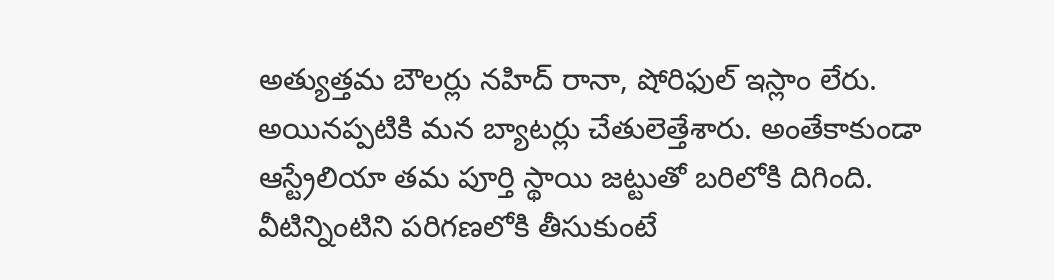అత్యుత్తమ బౌలర్లు నహిద్ రానా, షోరిఫుల్ ఇస్లాం లేరు. అయినప్పటికి మన బ్యాటర్లు చేతులెత్తేశారు. అంతేకాకుండా ఆస్ట్రేలియా తమ పూర్తి స్థాయి జట్టుతో బరిలోకి దిగింది. వీటిన్నింటిని పరిగణలోకి తీసుకుంటే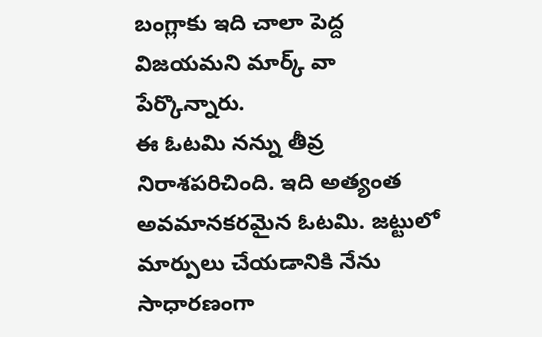బంగ్లాకు ఇది చాలా పెద్ద విజయమని మార్క్ వా పేర్కొన్నారు.
ఈ ఓటమి నన్ను తీవ్ర నిరాశపరిచింది. ఇది అత్యంత అవమానకరమైన ఓటమి. జట్టులో మార్పులు చేయడానికి నేను సాధారణంగా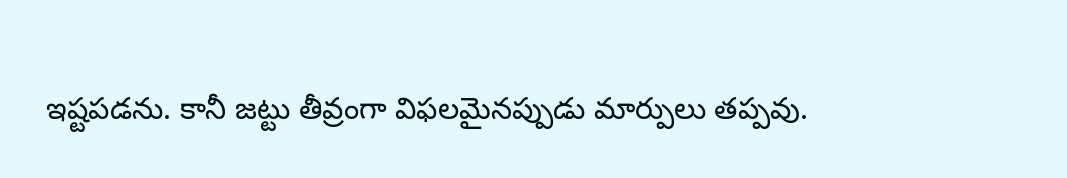ఇష్టపడను. కానీ జట్టు తీవ్రంగా విఫలమైనప్పుడు మార్పులు తప్పవు.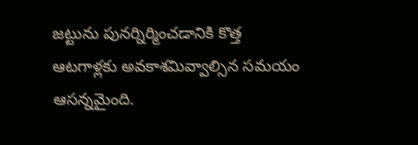జట్టును పునర్నిర్మించడానికి కొత్త ఆటగాళ్లకు అవకాశమివ్వాల్సిన సమయం ఆసన్నమైంది.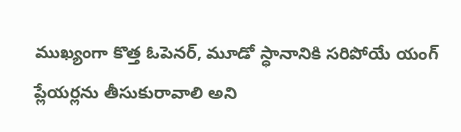ముఖ్యంగా కొత్త ఓపెనర్, మూడో స్ధానానికి సరిపోయే యంగ్ ప్లేయర్లను తీసుకురావాలి అని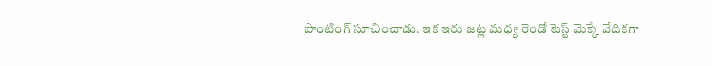పాంటింగ్ సూచించాడు. ఇక ఇరు జట్ల మధ్య రెండో టెస్ట్ మెక్కే వేదికగా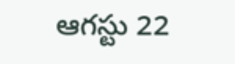ఆగస్టు 22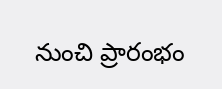నుంచి ప్రారంభం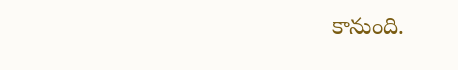కానుంది.